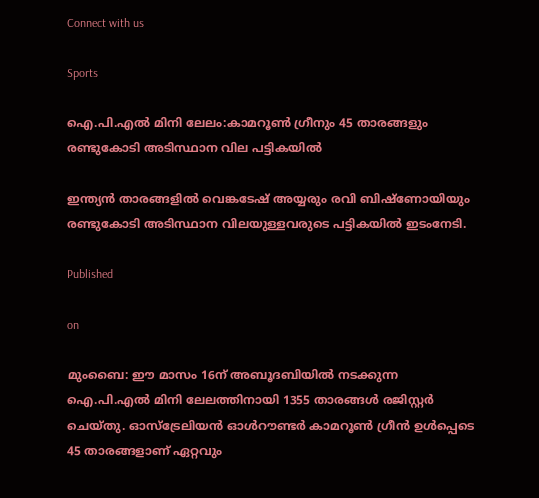Connect with us

Sports

ഐ.പി.എല്‍ മിനി ലേലം:കാമറൂണ്‍ ഗ്രീനും 45 താരങ്ങളും രണ്ടുകോടി അടിസ്ഥാന വില പട്ടികയില്‍

ഇന്ത്യന്‍ താരങ്ങളില്‍ വെങ്കടേഷ് അയ്യരും രവി ബിഷ്ണോയിയും രണ്ടുകോടി അടിസ്ഥാന വിലയുള്ളവരുടെ പട്ടികയില്‍ ഇടംനേടി.

Published

on

മുംബൈ: ഈ മാസം 16ന് അബൂദബിയില്‍ നടക്കുന്ന ഐ.പി.എല്‍ മിനി ലേലത്തിനായി 1355 താരങ്ങള്‍ രജിസ്റ്റര്‍ ചെയ്തു. ഓസ്ട്രേലിയന്‍ ഓള്‍റൗണ്ടര്‍ കാമറൂണ്‍ ഗ്രീന്‍ ഉള്‍പ്പെടെ 45 താരങ്ങളാണ് ഏറ്റവും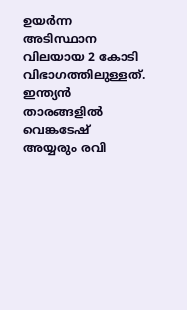ഉയര്‍ന്ന അടിസ്ഥാന വിലയായ 2 കോടി വിഭാഗത്തിലുള്ളത്. ഇന്ത്യന്‍ താരങ്ങളില്‍ വെങ്കടേഷ് അയ്യരും രവി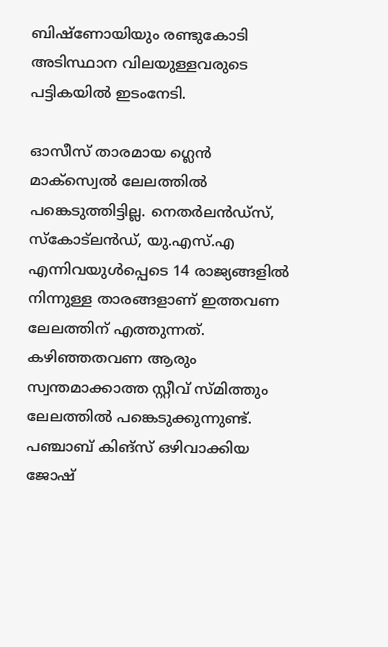ബിഷ്ണോയിയും രണ്ടുകോടി അടിസ്ഥാന വിലയുള്ളവരുടെ പട്ടികയില്‍ ഇടംനേടി.

ഓസീസ് താരമായ ഗ്ലെന്‍ മാക്‌സ്വെല്‍ ലേലത്തില്‍ പങ്കെടുത്തിട്ടില്ല. നെതര്‍ലന്‍ഡ്സ്, സ്‌കോട്‌ലന്‍ഡ്, യു.എസ്.എ എന്നിവയുള്‍പ്പെടെ 14 രാജ്യങ്ങളില്‍ നിന്നുള്ള താരങ്ങളാണ് ഇത്തവണ ലേലത്തിന് എത്തുന്നത്. കഴിഞ്ഞതവണ ആരും സ്വന്തമാക്കാത്ത സ്റ്റീവ് സ്മിത്തും ലേലത്തില്‍ പങ്കെടുക്കുന്നുണ്ട്. പഞ്ചാബ് കിങ്‌സ് ഒഴിവാക്കിയ ജോഷ്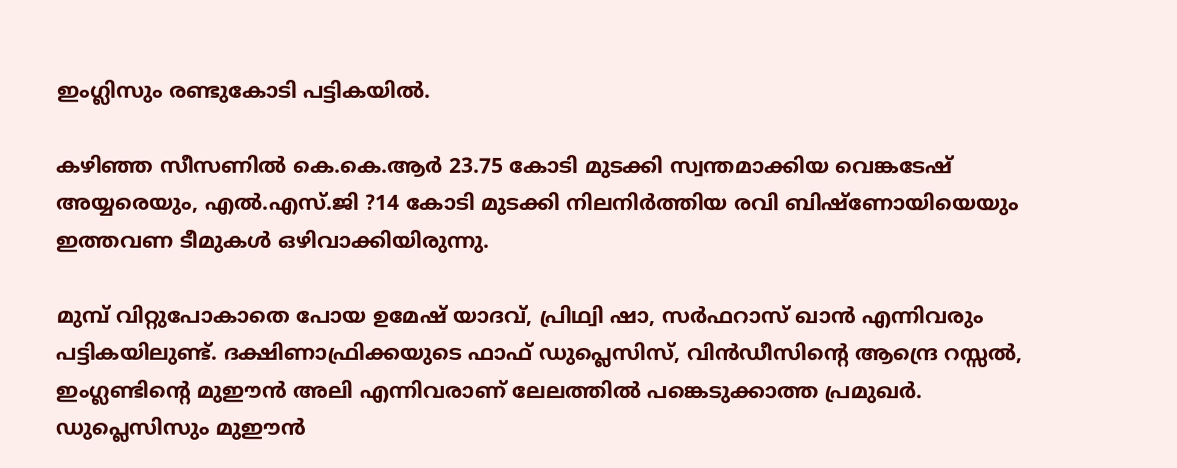ഇംഗ്ലിസും രണ്ടുകോടി പട്ടികയില്‍.

കഴിഞ്ഞ സീസണില്‍ കെ.കെ.ആര്‍ 23.75 കോടി മുടക്കി സ്വന്തമാക്കിയ വെങ്കടേഷ് അയ്യരെയും, എല്‍.എസ്.ജി ?14 കോടി മുടക്കി നിലനിര്‍ത്തിയ രവി ബിഷ്ണോയിയെയും ഇത്തവണ ടീമുകള്‍ ഒഴിവാക്കിയിരുന്നു.

മുമ്പ് വിറ്റുപോകാതെ പോയ ഉമേഷ് യാദവ്, പ്രിഥ്വി ഷാ, സര്‍ഫറാസ് ഖാന്‍ എന്നിവരും പട്ടികയിലുണ്ട്. ദക്ഷിണാഫ്രിക്കയുടെ ഫാഫ് ഡുപ്ലെസിസ്, വിന്‍ഡീസിന്റെ ആന്ദ്രെ റസ്സല്‍, ഇംഗ്ലണ്ടിന്റെ മുഈന്‍ അലി എന്നിവരാണ് ലേലത്തില്‍ പങ്കെടുക്കാത്ത പ്രമുഖര്‍. ഡുപ്ലെസിസും മുഈന്‍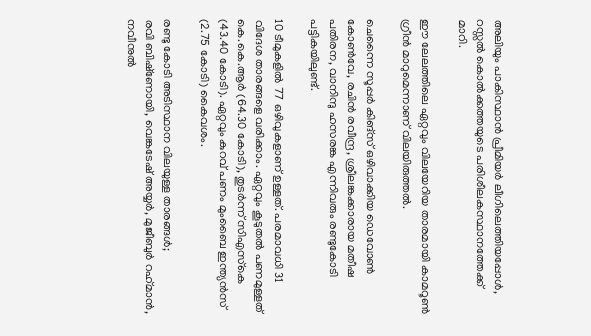അലിയും പാകിസ്ഥാന്‍ പ്രീമിയര്‍ ലീഗിലെത്തിയപ്പോള്‍, റസ്സല്‍ കൊല്‍ക്കത്തയുടെ പരിശീലകസ്ഥാനത്തേക്ക് മാറി.

ഈ ലേലത്തിലെ ഏറ്റവും വിലയേറിയ താരമായി കാമറൂണ്‍ ഗ്രീന്‍ മാറുമെന്നാണ് വിലയിരുത്തല്‍.

ചെന്നൈ സൂപ്പര്‍ കിങ്‌സ് ഒഴിവാക്കിയ ഡെവോണ്‍ കോണ്‍വേ, രചിന്‍ രവീന്ദ്ര, ശ്രീലങ്കക്കാരായ മതീഷ പതിരന, വാനിന്ദു ഹസരങ്ക എന്നിവരും രണ്ടുകോടി പട്ടികയിലുണ്ട്.

10 ടീമുകളില്‍ 77 ഒഴിവുകളാണ് ഉള്ളത്. പരമാവധി 31 വിദേശ താരങ്ങളെ വരിക്കാം. ഏറ്റവും കൂടുതല്‍ പണമുള്ളത് കെ.കെ.ആര്‍ (64.30 കോടി), തുടര്‍ന്ന് സിഎസ്‌കെ (43.40 കോടി). ഏറ്റവും കുറവ് പണം മുംബൈ ഇന്ത്യന്‍സ് (2.75 കോടി) കൈവശം.

രണ്ടു കോടി അടിസ്ഥാന വിലയുള്ള താരങ്ങള്‍;
രവി ബിഷ്‌ണോയി, വെങ്കടേഷ് അയ്യര്‍, മുജീബുര്‍ റഹ്‌മാന്‍, നവീനുല്‍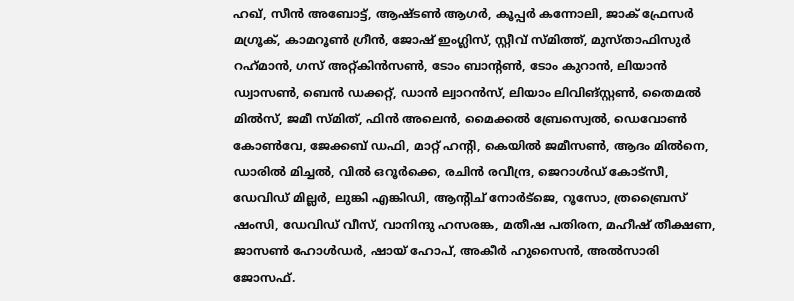ഹഖ്, സീന്‍ അബോട്ട്, ആഷ്ടണ്‍ ആഗര്‍, കൂപ്പര്‍ കന്നോലി, ജാക് ഫ്രേസര്‍ മഗ്രൂക്, കാമറൂണ്‍ ഗ്രീന്‍, ജോഷ് ഇംഗ്ലിസ്, സ്റ്റീവ് സ്മിത്ത്, മുസ്താഫിസുര്‍ റഹ്‌മാന്‍, ഗസ് അറ്റ്കിന്‍സണ്‍, ടോം ബാന്റണ്‍, ടോം കുറാന്‍, ലിയാന്‍ ഡ്വാസണ്‍, ബെന്‍ ഡക്കറ്റ്, ഡാന്‍ ല്വാറന്‍സ്, ലിയാം ലിവിങ്സ്റ്റണ്‍, തൈമല്‍ മില്‍സ്, ജമീ സ്മിത്, ഫിന്‍ അലെന്‍, മൈക്കല്‍ ബ്രേസ്വെല്‍, ഡെവോണ്‍ കോണ്‍വേ, ജേക്കബ് ഡഫി, മാറ്റ് ഹന്റി, കെയില്‍ ജമീസണ്‍, ആദം മില്‍നെ, ഡാരില്‍ മിച്ചല്‍, വില്‍ ഒറൂര്‍ക്കെ, രചിന്‍ രവീന്ദ്ര, ജെറാള്‍ഡ് കോട്‌സീ, ഡേവിഡ് മില്ലര്‍, ലുങ്കി എങ്കിഡി, ആന്റിച് നോര്‍ട്‌ജെ, റൂസോ, ത്രബ്രൈസ് ഷംസി, ഡേവിഡ് വീസ്, വാനിന്ദു ഹസരങ്ക, മതീഷ പതിരന, മഹീഷ് തീക്ഷണ, ജാസണ്‍ ഹോള്‍ഡര്‍, ഷായ് ഹോപ്, അകീര്‍ ഹുസൈന്‍, അല്‍സാരി ജോസഫ്.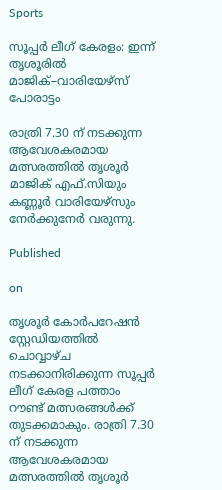Sports

സൂപ്പർ ലീഗ് കേരളം: ഇന്ന് തൃശൂരിൽ മാജിക്–വാരിയേഴ്സ് പോരാട്ടം

രാത്രി 7.30 ന് നടക്കുന്ന ആവേശകരമായ മത്സരത്തിൽ തൃശൂർ മാജിക് എഫ്.സിയും കണ്ണൂർ വാരിയേഴ്സും നേർക്കുനേർ വരുന്നു.

Published

on

തൃശൂർ കോർപറേഷൻ സ്റ്റേഡിയത്തിൽ ചൊവ്വാഴ്ച നടക്കാനിരിക്കുന്ന സൂപ്പർ ലീഗ് കേരള പത്താം റൗണ്ട് മത്സരങ്ങൾക്ക് തുടക്കമാകും. രാത്രി 7.30 ന് നടക്കുന്ന ആവേശകരമായ മത്സരത്തിൽ തൃശൂർ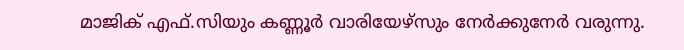മാജിക് എഫ്.സിയും കണ്ണൂർ വാരിയേഴ്സും നേർക്കുനേർ വരുന്നു.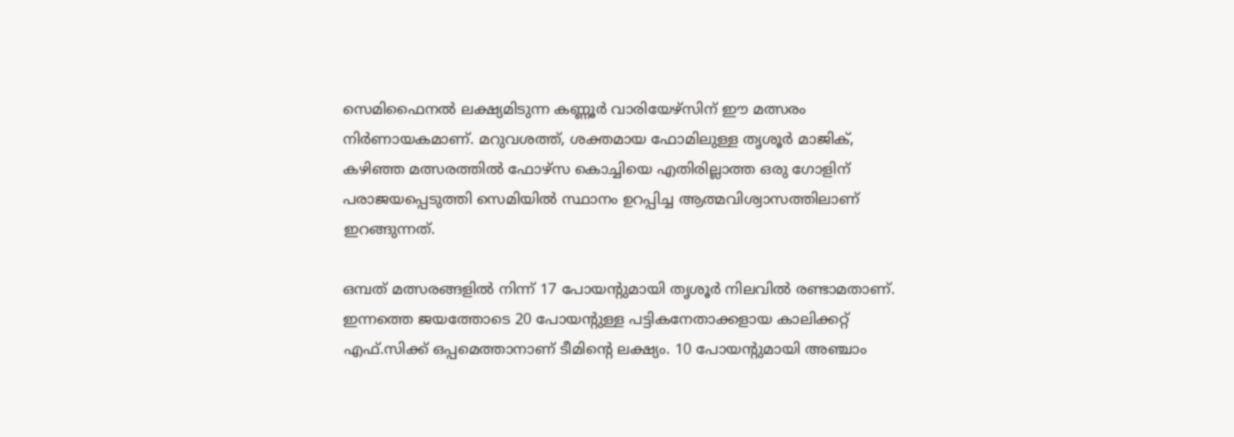സെമിഫൈനൽ ലക്ഷ്യമിടുന്ന കണ്ണൂർ വാരിയേഴ്സിന് ഈ മത്സരം നിർണായകമാണ്. മറുവശത്ത്, ശക്തമായ ഫോമിലുള്ള തൃശൂർ മാജിക്, കഴിഞ്ഞ മത്സരത്തിൽ ഫോഴ്സ കൊച്ചിയെ എതിരില്ലാത്ത ഒരു ഗോളിന് പരാജയപ്പെടുത്തി സെമിയിൽ സ്ഥാനം ഉറപ്പിച്ച ആത്മവിശ്വാസത്തിലാണ് ഇറങ്ങുന്നത്.

ഒമ്പത് മത്സരങ്ങളിൽ നിന്ന് 17 പോയന്റുമായി തൃശൂർ നിലവിൽ രണ്ടാമതാണ്. ഇന്നത്തെ ജയത്തോടെ 20 പോയന്റുള്ള പട്ടികനേതാക്കളായ കാലിക്കറ്റ് എഫ്.സിക്ക് ഒപ്പമെത്താനാണ് ടീമിന്റെ ലക്ഷ്യം. 10 പോയന്റുമായി അഞ്ചാം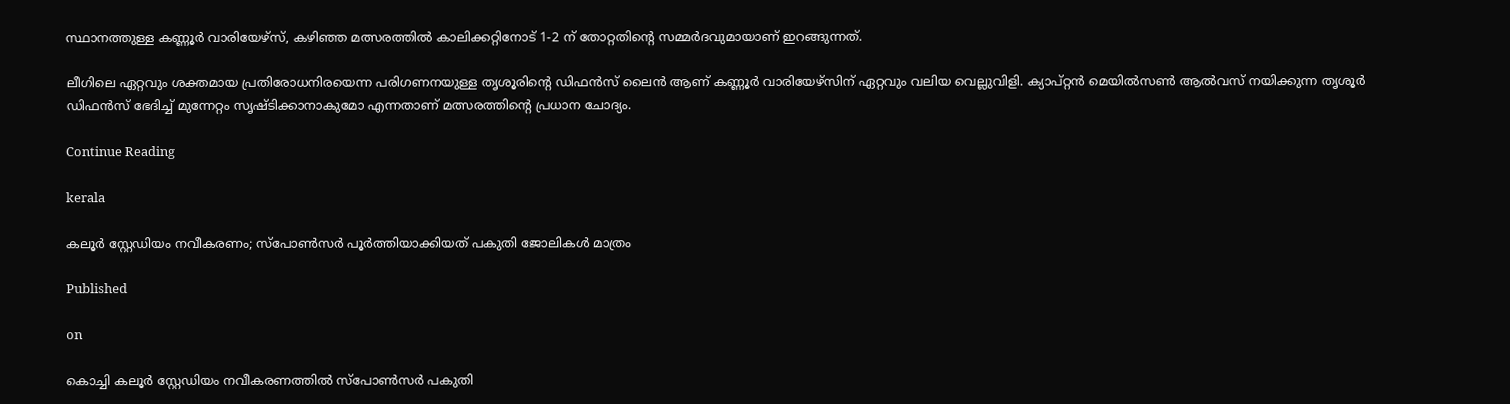സ്ഥാനത്തുള്ള കണ്ണൂർ വാരിയേഴ്സ്, കഴിഞ്ഞ മത്സരത്തിൽ കാലിക്കറ്റിനോട് 1-2 ന് തോറ്റതിന്റെ സമ്മർദവുമായാണ് ഇറങ്ങുന്നത്.

ലീഗിലെ ഏറ്റവും ശക്തമായ പ്രതിരോധനിരയെന്ന പരിഗണനയുള്ള തൃശൂരിന്റെ ഡിഫൻസ് ലൈൻ ആണ് കണ്ണൂർ വാരിയേഴ്സിന് ഏറ്റവും വലിയ വെല്ലുവിളി. ക്യാപ്റ്റൻ മെയിൽസൺ ആൽവസ് നയിക്കുന്ന തൃശൂർ ഡിഫൻസ് ഭേദിച്ച് മുന്നേറ്റം സൃഷ്ടിക്കാനാകുമോ എന്നതാണ് മത്സരത്തിന്റെ പ്രധാന ചോദ്യം.

Continue Reading

kerala

കലൂർ സ്റ്റേഡിയം നവീകരണം; സ്പോൺസർ പൂർത്തിയാക്കിയത് പകുതി ജോലികൾ മാത്രം

Published

on

കൊച്ചി കലൂർ സ്റ്റേഡിയം നവീകരണത്തിൽ സ്പോൺസർ പകുതി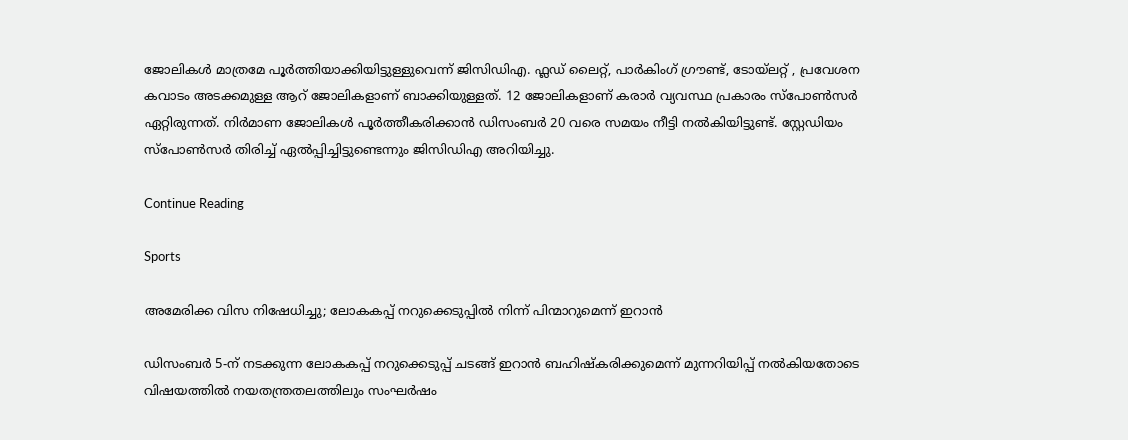ജോലികൾ മാത്രമേ പൂ‍ർത്തിയാക്കിയിട്ടുള്ളുവെന്ന് ജിസിഡിഎ. ഫ്ലഡ് ലൈറ്റ്, പാർകിംഗ് ഗ്രൗണ്ട്, ടോയ്‍ലറ്റ് , പ്രവേശന കവാടം അടക്കമുള്ള ആറ് ജോലികളാണ് ബാക്കിയുള്ളത്. 12 ജോലികളാണ് കരാർ വ്യവസ്ഥ പ്രകാരം സ്പോണ്‍സർ ഏറ്റിരുന്നത്. നിർമാണ ജോലികള്‍ പൂർത്തീകരിക്കാന്‍ ഡിസംബർ 20 വരെ സമയം നീട്ടി നല്‍കിയിട്ടുണ്ട്. സ്റ്റേഡിയം സ്പോൺസർ തിരിച്ച് ഏൽപ്പിച്ചിട്ടുണ്ടെന്നും ജിസിഡിഎ അറിയിച്ചു.

Continue Reading

Sports

അമേരിക്ക വിസ നിഷേധിച്ചു; ലോകകപ്പ് നറുക്കെടുപ്പില്‍ നിന്ന് പിന്മാറുമെന്ന് ഇറാന്‍

ഡിസംബര്‍ 5-ന് നടക്കുന്ന ലോകകപ്പ് നറുക്കെടുപ്പ് ചടങ്ങ് ഇറാന്‍ ബഹിഷ്‌കരിക്കുമെന്ന് മുന്നറിയിപ്പ് നല്‍കിയതോടെ വിഷയത്തില്‍ നയതന്ത്രതലത്തിലും സംഘര്‍ഷം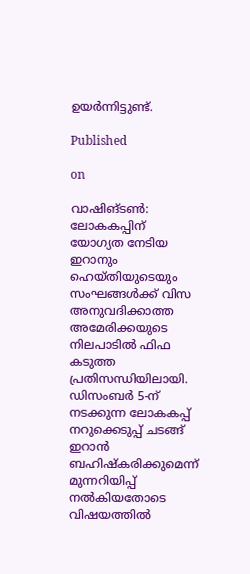ഉയര്‍ന്നിട്ടുണ്ട്.

Published

on

വാഷിങ്ടണ്‍: ലോകകപ്പിന് യോഗ്യത നേടിയ ഇറാനും ഹെയ്തിയുടെയും സംഘങ്ങള്‍ക്ക് വിസ അനുവദിക്കാത്ത അമേരിക്കയുടെ നിലപാടില്‍ ഫിഫ കടുത്ത പ്രതിസന്ധിയിലായി. ഡിസംബര്‍ 5-ന് നടക്കുന്ന ലോകകപ്പ് നറുക്കെടുപ്പ് ചടങ്ങ് ഇറാന്‍ ബഹിഷ്‌കരിക്കുമെന്ന് മുന്നറിയിപ്പ് നല്‍കിയതോടെ വിഷയത്തില്‍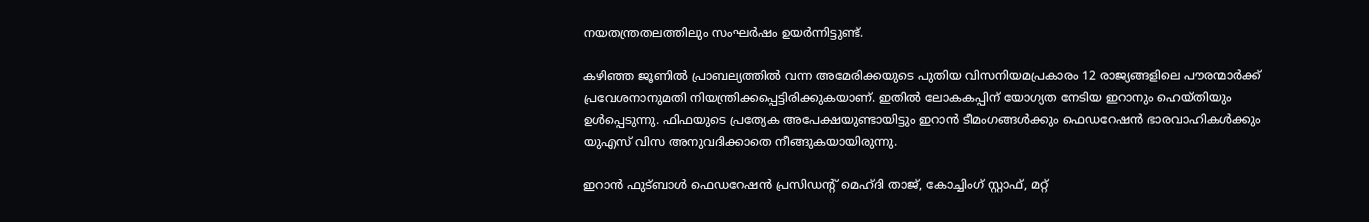നയതന്ത്രതലത്തിലും സംഘര്‍ഷം ഉയര്‍ന്നിട്ടുണ്ട്.

കഴിഞ്ഞ ജൂണില്‍ പ്രാബല്യത്തില്‍ വന്ന അമേരിക്കയുടെ പുതിയ വിസനിയമപ്രകാരം 12 രാജ്യങ്ങളിലെ പൗരന്മാര്‍ക്ക് പ്രവേശനാനുമതി നിയന്ത്രിക്കപ്പെട്ടിരിക്കുകയാണ്. ഇതില്‍ ലോകകപ്പിന് യോഗ്യത നേടിയ ഇറാനും ഹെയ്തിയും ഉള്‍പ്പെടുന്നു. ഫിഫയുടെ പ്രത്യേക അപേക്ഷയുണ്ടായിട്ടും ഇറാന്‍ ടീമംഗങ്ങള്‍ക്കും ഫെഡറേഷന്‍ ഭാരവാഹികള്‍ക്കും യുഎസ് വിസ അനുവദിക്കാതെ നീങ്ങുകയായിരുന്നു.

ഇറാന്‍ ഫുട്ബാള്‍ ഫെഡറേഷന്‍ പ്രസിഡന്റ് മെഹ്ദി താജ്, കോച്ചിംഗ് സ്റ്റാഫ്, മറ്റ്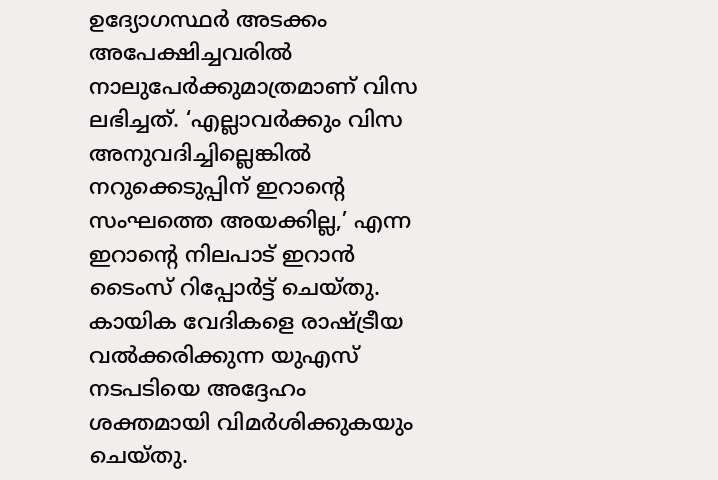ഉദ്യോഗസ്ഥര്‍ അടക്കം അപേക്ഷിച്ചവരില്‍ നാലുപേര്‍ക്കുമാത്രമാണ് വിസ ലഭിച്ചത്. ‘എല്ലാവര്‍ക്കും വിസ അനുവദിച്ചില്ലെങ്കില്‍ നറുക്കെടുപ്പിന് ഇറാന്റെ സംഘത്തെ അയക്കില്ല,’ എന്ന ഇറാന്റെ നിലപാട് ഇറാന്‍ ടൈംസ് റിപ്പോര്‍ട്ട് ചെയ്തു. കായിക വേദികളെ രാഷ്ട്രീയ വല്‍ക്കരിക്കുന്ന യുഎസ് നടപടിയെ അദ്ദേഹം ശക്തമായി വിമര്‍ശിക്കുകയും ചെയ്തു.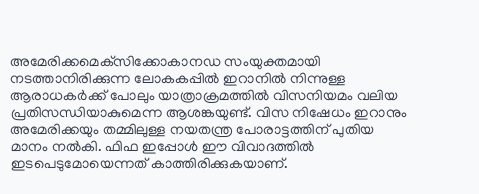അമേരിക്കമെക്‌സിക്കോകാനഡ സംയുക്തമായി നടത്താനിരിക്കുന്ന ലോകകപ്പില്‍ ഇറാനില്‍ നിന്നുള്ള ആരാധകര്‍ക്ക് പോലും യാത്രാക്രമത്തില്‍ വിസനിയമം വലിയ പ്രതിസന്ധിയാകുമെന്ന ആശങ്കയുണ്ട്. വിസ നിഷേധം ഇറാനും അമേരിക്കയും തമ്മിലുള്ള നയതന്ത്ര പോരാട്ടത്തിന് പുതിയ മാനം നല്‍കി. ഫിഫ ഇപ്പോള്‍ ഈ വിവാദത്തില്‍ ഇടപെടുമോയെന്നത് കാത്തിരിക്കുകയാണ്.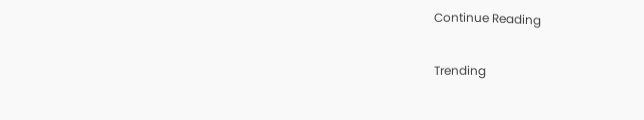Continue Reading

Trending